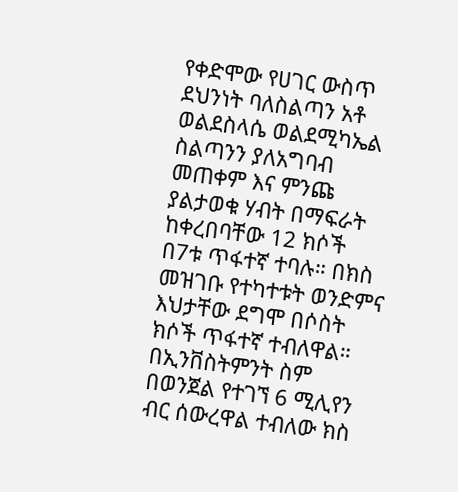የቀድሞው የሀገር ውስጥ ደህንነት ባለስልጣን አቶ ወልደስላሴ ወልደሚካኤል ስልጣንን ያለአግባብ መጠቀም እና ምንጩ ያልታወቁ ሃብት በማፍራት ከቀረበባቸው 12 ክሶች በ7ቱ ጥፋተኛ ተባሉ። በክስ መዝገቡ የተካተቱት ወንድምና እህታቸው ደግሞ በሶስት ክሶች ጥፋተኛ ተብለዋል። በኢንቨስትምንት ስም በወንጀል የተገኘ 6 ሚሊየን ብር ሰውረዋል ተብለው ክስ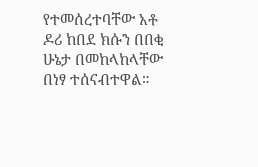የተመሰረተባቸው አቶ ዶሪ ከበደ ክሱን በበቂ ሁኔታ በመከላከላቸው በነፃ ተሰናብተዋል።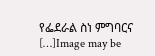የፌደራል ስነ ምግባርና […]Image may be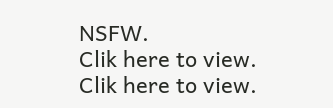NSFW.
Clik here to view.
Clik here to view.